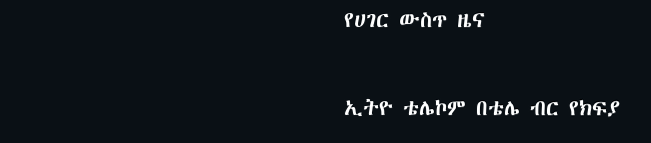የሀገር ውስጥ ዜና

ኢትዮ ቴሌኮም በቴሌ ብር የክፍያ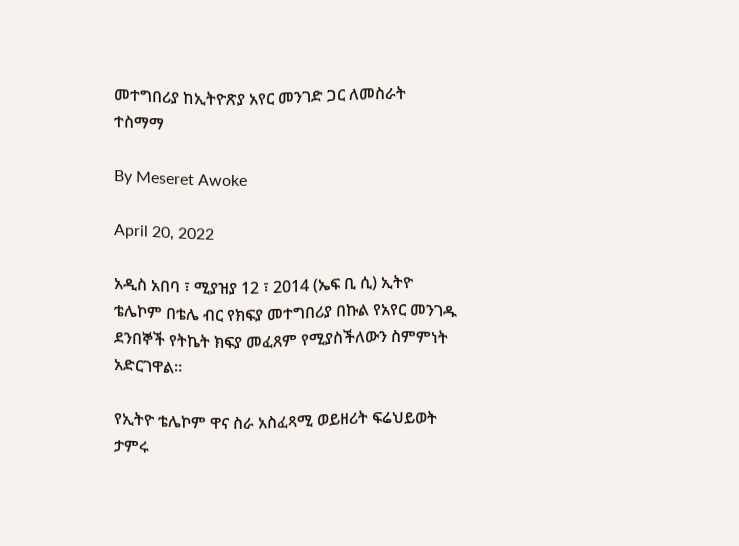መተግበሪያ ከኢትዮጽያ አየር መንገድ ጋር ለመስራት ተስማማ

By Meseret Awoke

April 20, 2022

አዲስ አበባ ፣ ሚያዝያ 12 ፣ 2014 (ኤፍ ቢ ሲ) ኢትዮ ቴሌኮም በቴሌ ብር የክፍያ መተግበሪያ በኩል የአየር መንገዱ ደንበኞች የትኬት ክፍያ መፈጸም የሚያስችለውን ስምምነት አድርገዋል።

የኢትዮ ቴሌኮም ዋና ስራ አስፈጻሚ ወይዘሪት ፍሬህይወት ታምሩ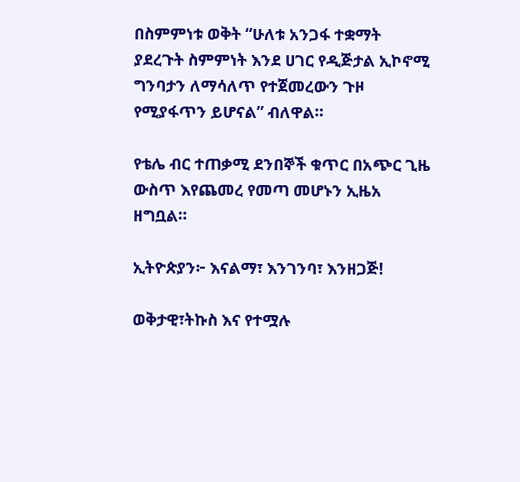በስምምነቱ ወቅት “ሁለቱ አንጋፋ ተቋማት ያደረጉት ስምምነት እንደ ሀገር የዲጅታል ኢኮኖሚ ግንባታን ለማሳለጥ የተጀመረውን ጉዞ የሚያፋጥን ይሆናል” ብለዋል።

የቴሌ ብር ተጠቃሚ ደንበኞች ቁጥር በአጭር ጊዜ ውስጥ እየጨመረ የመጣ መሆኑን ኢዜአ ዘግቧል።

ኢትዮጵያን፦ እናልማ፣ እንገንባ፣ እንዘጋጅ!

ወቅታዊ፣ትኩስ እና የተሟሉ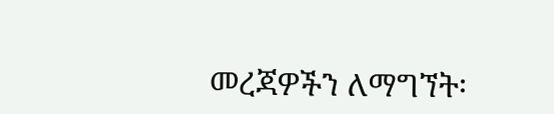መረጃዎችን ለማግኘት፡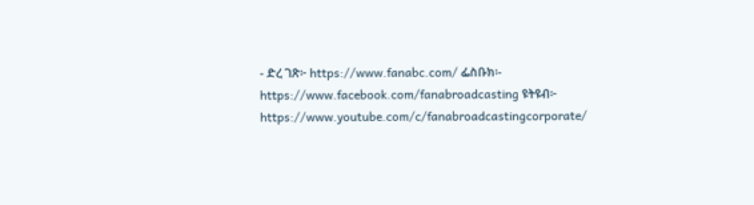- ድረ ገጽ፦ https://www.fanabc.com/ ፌስቡክ፡- https://www.facebook.com/fanabroadcasting ዩትዩብ፦ https://www.youtube.com/c/fanabroadcastingcorporate/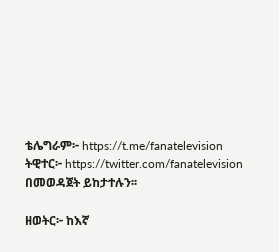ቴሌግራም፦ https://t.me/fanatelevision ትዊተር፦ https://twitter.com/fanatelevision በመወዳጀት ይከታተሉን፡፡

ዘወትር፦ ከእኛ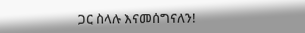ጋር ስላሉ እናመሰግናለን!